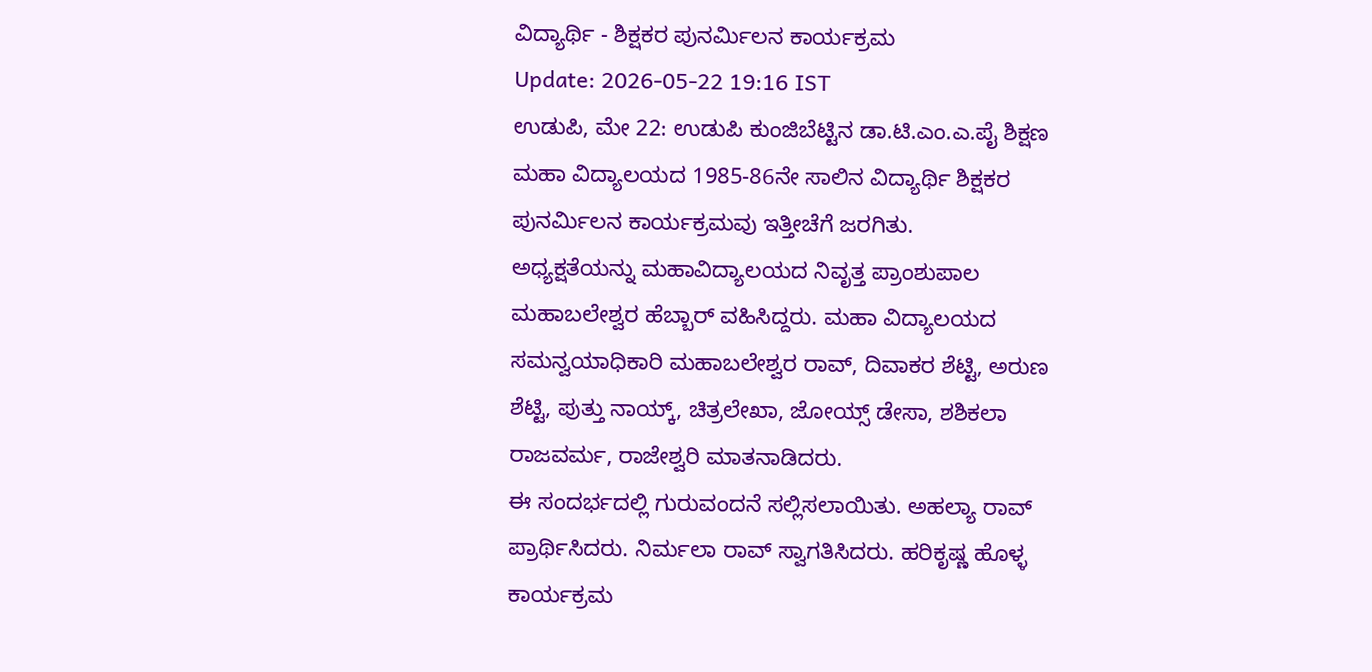ವಿದ್ಯಾರ್ಥಿ - ಶಿಕ್ಷಕರ ಪುನರ್ಮಿಲನ ಕಾರ್ಯಕ್ರಮ
Update: 2026-05-22 19:16 IST
ಉಡುಪಿ, ಮೇ 22: ಉಡುಪಿ ಕುಂಜಿಬೆಟ್ಟಿನ ಡಾ.ಟಿ.ಎಂ.ಎ.ಪೈ ಶಿಕ್ಷಣ ಮಹಾ ವಿದ್ಯಾಲಯದ 1985-86ನೇ ಸಾಲಿನ ವಿದ್ಯಾರ್ಥಿ ಶಿಕ್ಷಕರ ಪುನರ್ಮಿಲನ ಕಾರ್ಯಕ್ರಮವು ಇತ್ತೀಚೆಗೆ ಜರಗಿತು.
ಅಧ್ಯಕ್ಷತೆಯನ್ನು ಮಹಾವಿದ್ಯಾಲಯದ ನಿವೃತ್ತ ಪ್ರಾಂಶುಪಾಲ ಮಹಾಬಲೇಶ್ವರ ಹೆಬ್ಬಾರ್ ವಹಿಸಿದ್ದರು. ಮಹಾ ವಿದ್ಯಾಲಯದ ಸಮನ್ವಯಾಧಿಕಾರಿ ಮಹಾಬಲೇಶ್ವರ ರಾವ್, ದಿವಾಕರ ಶೆಟ್ಟಿ, ಅರುಣ ಶೆಟ್ಟಿ, ಪುತ್ತು ನಾಯ್ಕ್, ಚಿತ್ರಲೇಖಾ, ಜೋಯ್ಸ್ ಡೇಸಾ, ಶಶಿಕಲಾ ರಾಜವರ್ಮ, ರಾಜೇಶ್ವರಿ ಮಾತನಾಡಿದರು.
ಈ ಸಂದರ್ಭದಲ್ಲಿ ಗುರುವಂದನೆ ಸಲ್ಲಿಸಲಾಯಿತು. ಅಹಲ್ಯಾ ರಾವ್ ಪ್ರಾರ್ಥಿಸಿದರು. ನಿರ್ಮಲಾ ರಾವ್ ಸ್ವಾಗತಿಸಿದರು. ಹರಿಕೃಷ್ಣ ಹೊಳ್ಳ ಕಾರ್ಯಕ್ರಮ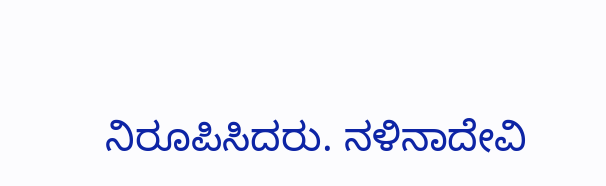ನಿರೂಪಿಸಿದರು. ನಳಿನಾದೇವಿ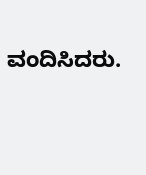ವಂದಿಸಿದರು.